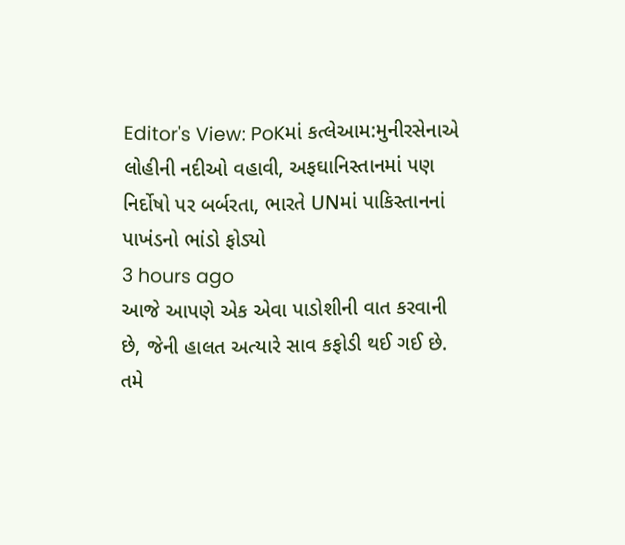Editor's View: PoKમાં કત્લેઆમ:મુનીરસેનાએ લોહીની નદીઓ વહાવી, અફઘાનિસ્તાનમાં પણ નિર્દોષો પર બર્બરતા, ભારતે UNમાં પાકિસ્તાનનાં પાખંડનો ભાંડો ફોડ્યો
3 hours ago
આજે આપણે એક એવા પાડોશીની વાત કરવાની છે, જેની હાલત અત્યારે સાવ કફોડી થઈ ગઈ છે. તમે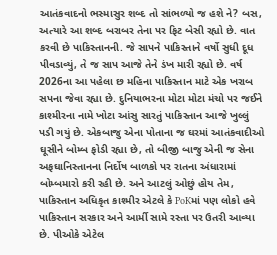આતંકવાદનો ભસ્માસુર શબ્દ તો સાંભળ્યો જ હશે ને? બસ, અત્યારે આ શબ્દ બરાબર તેના પર ફિટ બેસી રહ્યો છે. વાત કરવી છે પાકિસ્તાનની. જે સાપને પાકિસ્તાને વર્ષો સુધી દૂધ પીવડાવ્યું, તે જ સાપ આજે તેને ડંખ મારી રહ્યો છે. વર્ષ 2026ના આ પહેલા છ મહિના પાકિસ્તાન માટે એક ખરાબ સપના જેવા રહ્યા છે. દુનિયાભરના મોટા મોટા મંચો પર જઈને કાશ્મીરના નામે ખોટા આંસુ સારતું પાકિસ્તાન આજે ખુલ્લું પડી ગયું છે. એકબાજુ એના પોતાના જ ઘરમાં આતંકવાદીઓ ઘૂસીને બોમ્બ ફોડી રહ્યા છે, તો બીજી બાજુ એની જ સેના અફઘાનિસ્તાનના નિર્દોષ બાળકો પર રાતના અંધારામાં બોમ્બમારો કરી રહી છે. અને આટલું ઓછું હોય તેમ, પાકિસ્તાન અધિકૃત કાશ્મીર એટલે કે PoKમાં પણ લોકો હવે પાકિસ્તાન સરકાર અને આર્મી સામે રસ્તા પર ઉતરી આવ્યા છે. પીઓકે એટેલ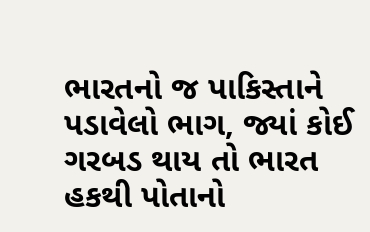ભારતનો જ પાકિસ્તાને પડાવેલો ભાગ, જ્યાં કોઈ ગરબડ થાય તો ભારત હકથી પોતાનો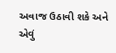અવાજ ઉઠાવી શકે અને એવું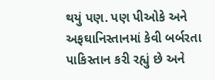થયું પણ. પણ પીઓકે અને અફઘાનિસ્તાનમાં કેવી બર્બરતા પાકિસ્તાન કરી રહ્યું છે અને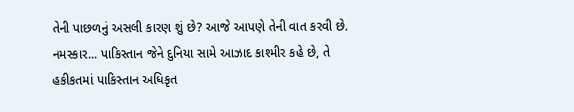તેની પાછળનું અસલી કારણ શું છે? આજે આપણે તેની વાત કરવી છે. નમસ્કાર... પાકિસ્તાન જેને દુનિયા સામે આઝાદ કાશ્મીર કહે છે, તે હકીકતમાં પાકિસ્તાન અધિકૃત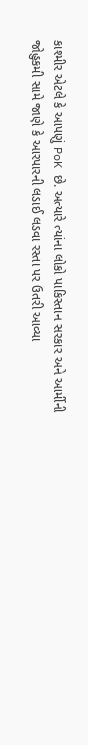કાશ્મીર એટલે કે આપણું PoK છે. અત્યારે ત્યાંના લોકો પાકિસ્તાન સરકાર અને આર્મીની જોહુકમી સામે જાણે કે આરપારની લડાઈ લડવા રસ્તા પર ઉતરી આવ્યા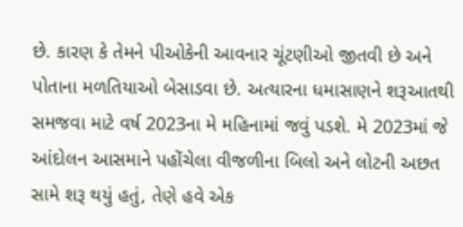છે. કારણ કે તેમને પીઓકેની આવનાર ચૂંટણીઓ જીતવી છે અને પોતાના મળતિયાઓ બેસાડવા છે. અત્યારના ધમાસાણને શરૂઆતથી સમજવા માટે વર્ષ 2023ના મે મહિનામાં જવું પડશે. મે 2023માં જે આંદોલન આસમાને પહોંચેલા વીજળીના બિલો અને લોટની અછત સામે શરૂ થયું હતું, તેણે હવે એક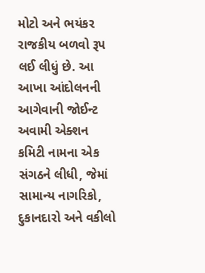મોટો અને ભયંકર રાજકીય બળવો રૂપ લઈ લીધું છે. આ આખા આંદોલનની આગેવાની જોઈન્ટ અવામી એક્શન કમિટી નામના એક સંગઠને લીધી, જેમાં સામાન્ય નાગરિકો, દુકાનદારો અને વકીલો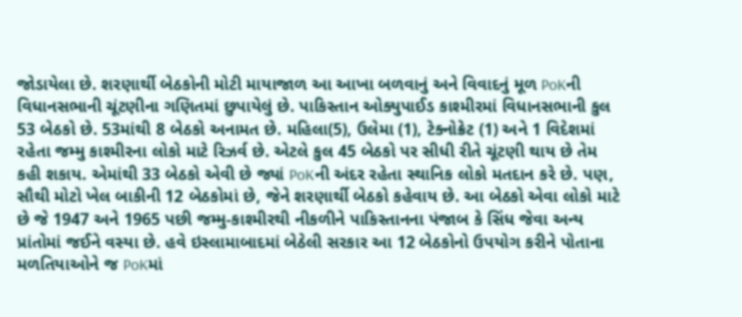જોડાયેલા છે. શરણાર્થી બેઠકોની મોટી માયાજાળ આ આખા બળવાનું અને વિવાદનું મૂળ PoKની વિધાનસભાની ચૂંટણીના ગણિતમાં છુપાયેલું છે. પાકિસ્તાન ઓક્યુપાઈડ કાશ્મીરમાં વિધાનસભાની કુલ 53 બેઠકો છે. 53માંથી 8 બેઠકો અનામત છે. મહિલા(5), ઉલેમા (1), ટેક્નોક્રેટ (1) અને 1 વિદેશમાં રહેતા જમ્મુ કાશ્મીરના લોકો માટે રિઝર્વ છે. એટલે કુલ 45 બેઠકો પર સીધી રીતે ચૂંટણી થાય છે તેમ કહી શકાય. એમાંથી 33 બેઠકો એવી છે જ્યાં PoKની અંદર રહેતા સ્થાનિક લોકો મતદાન કરે છે. પણ, સૌથી મોટો ખેલ બાકીની 12 બેઠકોમાં છે, જેને શરણાર્થી બેઠકો કહેવાય છે. આ બેઠકો એવા લોકો માટે છે જે 1947 અને 1965 પછી જમ્મુ-કાશ્મીરથી નીકળીને પાકિસ્તાનના પંજાબ કે સિંધ જેવા અન્ય પ્રાંતોમાં જઈને વસ્યા છે. હવે ઇસ્લામાબાદમાં બેઠેલી સરકાર આ 12 બેઠકોનો ઉપયોગ કરીને પોતાના મળતિયાઓને જ PoKમાં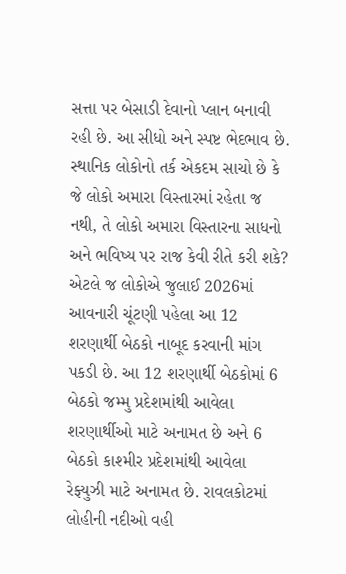સત્તા પર બેસાડી દેવાનો પ્લાન બનાવી રહી છે. આ સીધો અને સ્પષ્ટ ભેદભાવ છે. સ્થાનિક લોકોનો તર્ક એકદમ સાચો છે કે જે લોકો અમારા વિસ્તારમાં રહેતા જ નથી, તે લોકો અમારા વિસ્તારના સાધનો અને ભવિષ્ય પર રાજ કેવી રીતે કરી શકે? એટલે જ લોકોએ જુલાઈ 2026માં આવનારી ચૂંટણી પહેલા આ 12 શરણાર્થી બેઠકો નાબૂદ કરવાની માંગ પકડી છે. આ 12 શરણાર્થી બેઠકોમાં 6 બેઠકો જમ્મુ પ્રદેશમાંથી આવેલા શરણાર્થીઓ માટે અનામત છે અને 6 બેઠકો કાશ્મીર પ્રદેશમાંથી આવેલા રેફ્યુઝી માટે અનામત છે. રાવલકોટમાં લોહીની નદીઓ વહી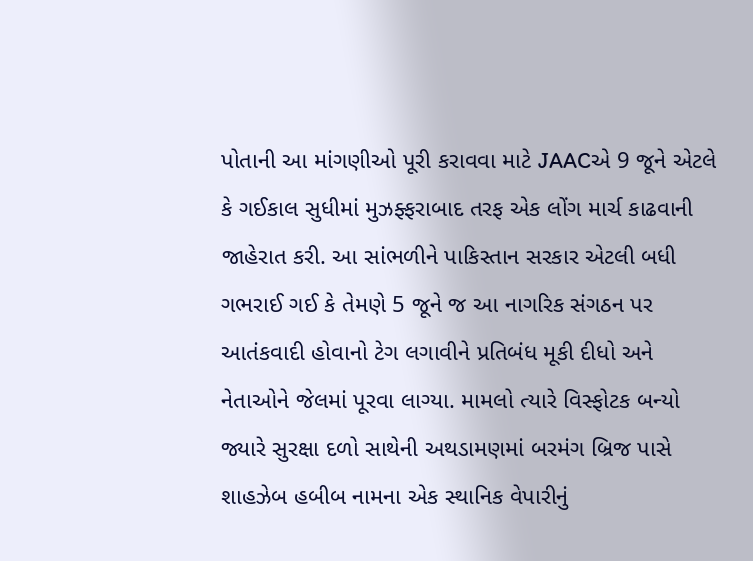પોતાની આ માંગણીઓ પૂરી કરાવવા માટે JAACએ 9 જૂને એટલે કે ગઈકાલ સુધીમાં મુઝફ્ફરાબાદ તરફ એક લોંગ માર્ચ કાઢવાની જાહેરાત કરી. આ સાંભળીને પાકિસ્તાન સરકાર એટલી બધી ગભરાઈ ગઈ કે તેમણે 5 જૂને જ આ નાગરિક સંગઠન પર આતંકવાદી હોવાનો ટેગ લગાવીને પ્રતિબંધ મૂકી દીધો અને નેતાઓને જેલમાં પૂરવા લાગ્યા. મામલો ત્યારે વિસ્ફોટક બન્યો જ્યારે સુરક્ષા દળો સાથેની અથડામણમાં બરમંગ બ્રિજ પાસે શાહઝેબ હબીબ નામના એક સ્થાનિક વેપારીનું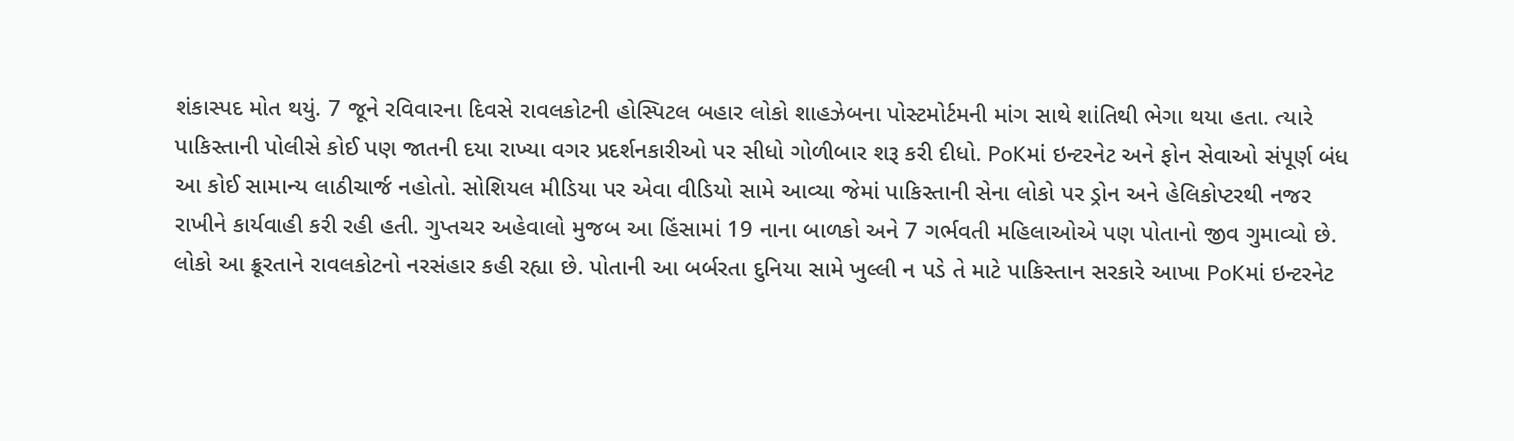શંકાસ્પદ મોત થયું. 7 જૂને રવિવારના દિવસે રાવલકોટની હોસ્પિટલ બહાર લોકો શાહઝેબના પોસ્ટમોર્ટમની માંગ સાથે શાંતિથી ભેગા થયા હતા. ત્યારે પાકિસ્તાની પોલીસે કોઈ પણ જાતની દયા રાખ્યા વગર પ્રદર્શનકારીઓ પર સીધો ગોળીબાર શરૂ કરી દીધો. PoKમાં ઇન્ટરનેટ અને ફોન સેવાઓ સંપૂર્ણ બંધ આ કોઈ સામાન્ય લાઠીચાર્જ નહોતો. સોશિયલ મીડિયા પર એવા વીડિયો સામે આવ્યા જેમાં પાકિસ્તાની સેના લોકો પર ડ્રોન અને હેલિકોપ્ટરથી નજર રાખીને કાર્યવાહી કરી રહી હતી. ગુપ્તચર અહેવાલો મુજબ આ હિંસામાં 19 નાના બાળકો અને 7 ગર્ભવતી મહિલાઓએ પણ પોતાનો જીવ ગુમાવ્યો છે. લોકો આ ક્રૂરતાને રાવલકોટનો નરસંહાર કહી રહ્યા છે. પોતાની આ બર્બરતા દુનિયા સામે ખુલ્લી ન પડે તે માટે પાકિસ્તાન સરકારે આખા PoKમાં ઇન્ટરનેટ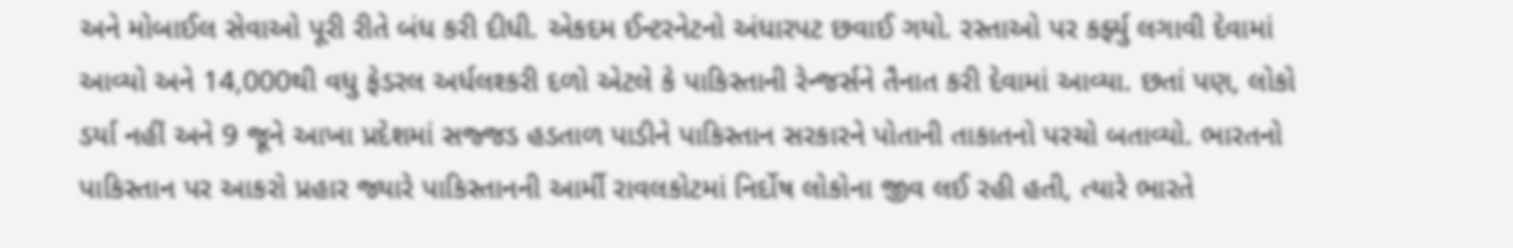અને મોબાઈલ સેવાઓ પૂરી રીતે બંધ કરી દીધી. એકદમ ઈન્ટરનેટનો અંધારપટ છવાઈ ગયો. રસ્તાઓ પર કર્ફ્યુ લગાવી દેવામાં આવ્યો અને 14,000થી વધુ ફેડરલ અર્ધલશ્કરી દળો એટલે કે પાકિસ્તાની રેન્જર્સને તૈનાત કરી દેવામાં આવ્યા. છતાં પણ, લોકો ડર્યા નહીં અને 9 જૂને આખા પ્રદેશમાં સજ્જડ હડતાળ પાડીને પાકિસ્તાન સરકારને પોતાની તાકાતનો પરચો બતાવ્યો. ભારતનો પાકિસ્તાન પર આકરો પ્રહાર જ્યારે પાકિસ્તાનની આર્મી રાવલકોટમાં નિર્દોષ લોકોના જીવ લઈ રહી હતી, ત્યારે ભારતે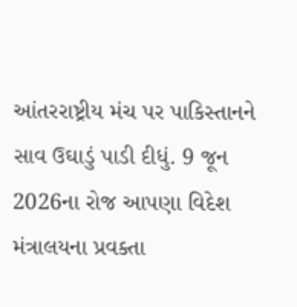આંતરરાષ્ટ્રીય મંચ પર પાકિસ્તાનને સાવ ઉઘાડું પાડી દીધું. 9 જૂન 2026ના રોજ આપણા વિદેશ મંત્રાલયના પ્રવક્તા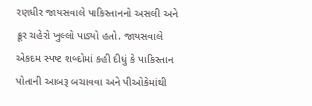રણધીર જાયસવાલે પાકિસ્તાનનો અસલી અને ક્રૂર ચહેરો ખુલ્લો પાડ્યો હતો. જાયસવાલે એકદમ સ્પષ્ટ શબ્દોમાં કહી દીધું કે પાકિસ્તાન પોતાની આબરૂ બચાવવા અને પીઓકેમાંથી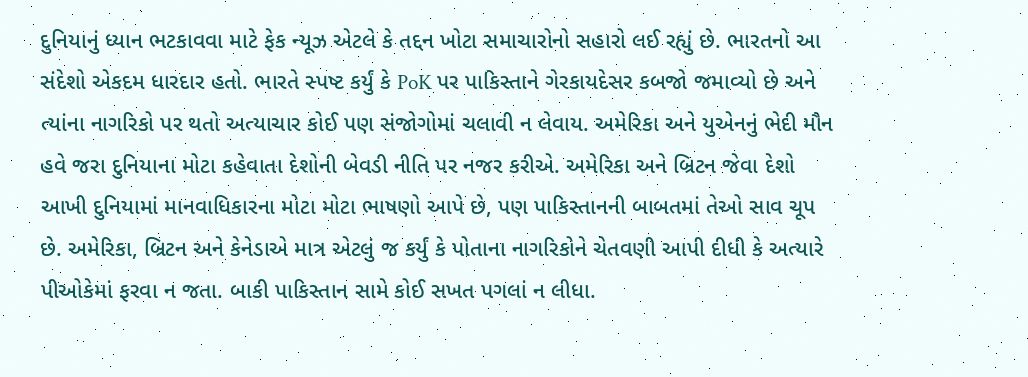દુનિયાનું ધ્યાન ભટકાવવા માટે ફેક ન્યૂઝ એટલે કે તદ્દન ખોટા સમાચારોનો સહારો લઈ રહ્યું છે. ભારતનો આ સંદેશો એકદમ ધારદાર હતો. ભારતે સ્પષ્ટ કર્યું કે PoK પર પાકિસ્તાને ગેરકાયદેસર કબજો જમાવ્યો છે અને ત્યાંના નાગરિકો પર થતો અત્યાચાર કોઈ પણ સંજોગોમાં ચલાવી ન લેવાય. અમેરિકા અને યુએનનું ભેદી મૌન હવે જરા દુનિયાના મોટા કહેવાતા દેશોની બેવડી નીતિ પર નજર કરીએ. અમેરિકા અને બ્રિટન જેવા દેશો આખી દુનિયામાં માનવાધિકારના મોટા મોટા ભાષણો આપે છે, પણ પાકિસ્તાનની બાબતમાં તેઓ સાવ ચૂપ છે. અમેરિકા, બ્રિટન અને કેનેડાએ માત્ર એટલું જ કર્યું કે પોતાના નાગરિકોને ચેતવણી આપી દીધી કે અત્યારે પીઓકેમાં ફરવા ન જતા. બાકી પાકિસ્તાન સામે કોઈ સખત પગલાં ન લીધા.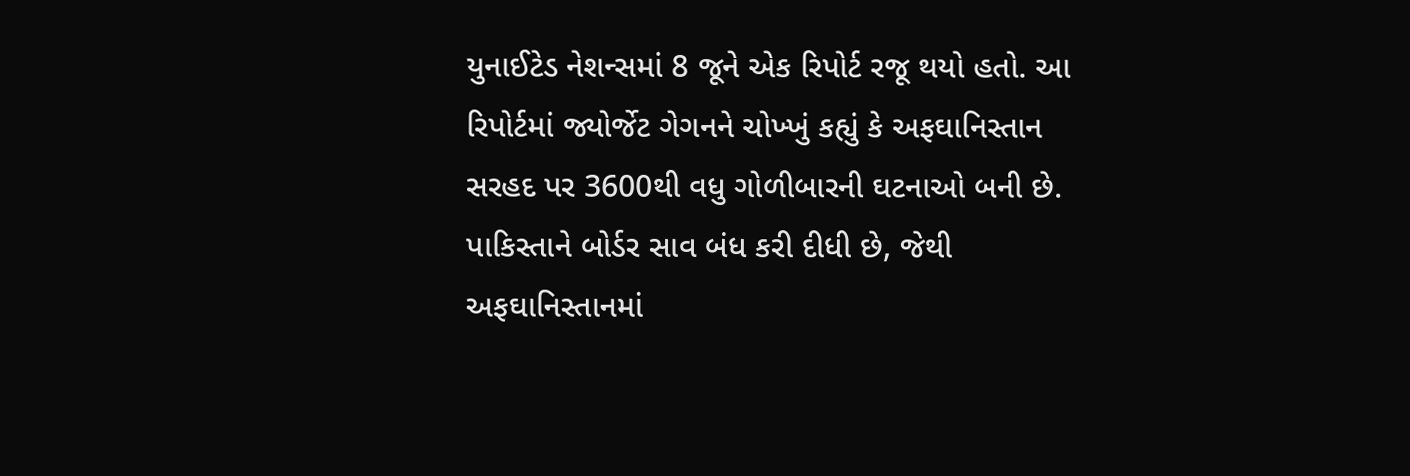યુનાઈટેડ નેશન્સમાં 8 જૂને એક રિપોર્ટ રજૂ થયો હતો. આ રિપોર્ટમાં જ્યોર્જેટ ગેગનને ચોખ્ખું કહ્યું કે અફઘાનિસ્તાન સરહદ પર 3600થી વધુ ગોળીબારની ઘટનાઓ બની છે. પાકિસ્તાને બોર્ડર સાવ બંધ કરી દીધી છે, જેથી અફઘાનિસ્તાનમાં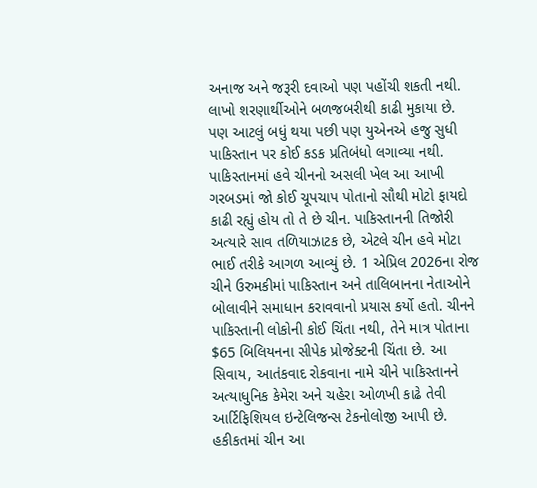અનાજ અને જરૂરી દવાઓ પણ પહોંચી શકતી નથી. લાખો શરણાર્થીઓને બળજબરીથી કાઢી મુકાયા છે. પણ આટલું બધું થયા પછી પણ યુએનએ હજુ સુધી પાકિસ્તાન પર કોઈ કડક પ્રતિબંધો લગાવ્યા નથી. પાકિસ્તાનમાં હવે ચીનનો અસલી ખેલ આ આખી ગરબડમાં જો કોઈ ચૂપચાપ પોતાનો સૌથી મોટો ફાયદો કાઢી રહ્યું હોય તો તે છે ચીન. પાકિસ્તાનની તિજોરી અત્યારે સાવ તળિયાઝાટક છે, એટલે ચીન હવે મોટા ભાઈ તરીકે આગળ આવ્યું છે. 1 એપ્રિલ 2026ના રોજ ચીને ઉરુમકીમાં પાકિસ્તાન અને તાલિબાનના નેતાઓને બોલાવીને સમાધાન કરાવવાનો પ્રયાસ કર્યો હતો. ચીનને પાકિસ્તાની લોકોની કોઈ ચિંતા નથી, તેને માત્ર પોતાના $65 બિલિયનના સીપેક પ્રોજેક્ટની ચિંતા છે. આ સિવાય, આતંકવાદ રોકવાના નામે ચીને પાકિસ્તાનને અત્યાધુનિક કેમેરા અને ચહેરા ઓળખી કાઢે તેવી આર્ટિફિશિયલ ઇન્ટેલિજન્સ ટેકનોલોજી આપી છે. હકીકતમાં ચીન આ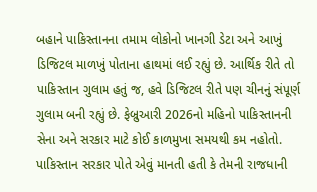બહાને પાકિસ્તાનના તમામ લોકોનો ખાનગી ડેટા અને આખું ડિજિટલ માળખું પોતાના હાથમાં લઈ રહ્યું છે. આર્થિક રીતે તો પાકિસ્તાન ગુલામ હતું જ, હવે ડિજિટલ રીતે પણ ચીનનું સંપૂર્ણ ગુલામ બની રહ્યું છે. ફેબ્રુઆરી 2026નો મહિનો પાકિસ્તાનની સેના અને સરકાર માટે કોઈ કાળમુખા સમયથી કમ નહોતો. પાકિસ્તાન સરકાર પોતે એવું માનતી હતી કે તેમની રાજધાની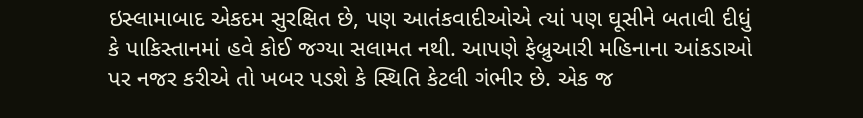ઇસ્લામાબાદ એકદમ સુરક્ષિત છે, પણ આતંકવાદીઓએ ત્યાં પણ ઘૂસીને બતાવી દીધું કે પાકિસ્તાનમાં હવે કોઈ જગ્યા સલામત નથી. આપણે ફેબ્રુઆરી મહિનાના આંકડાઓ પર નજર કરીએ તો ખબર પડશે કે સ્થિતિ કેટલી ગંભીર છે. એક જ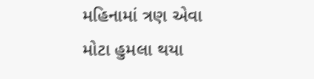મહિનામાં ત્રણ એવા મોટા હુમલા થયા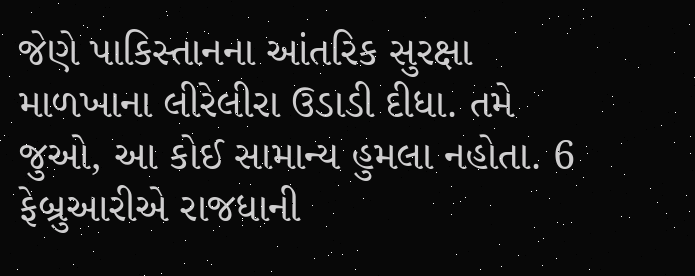જેણે પાકિસ્તાનના આંતરિક સુરક્ષા માળખાના લીરેલીરા ઉડાડી દીધા. તમે જુઓ, આ કોઈ સામાન્ય હુમલા નહોતા. 6 ફેબ્રુઆરીએ રાજધાની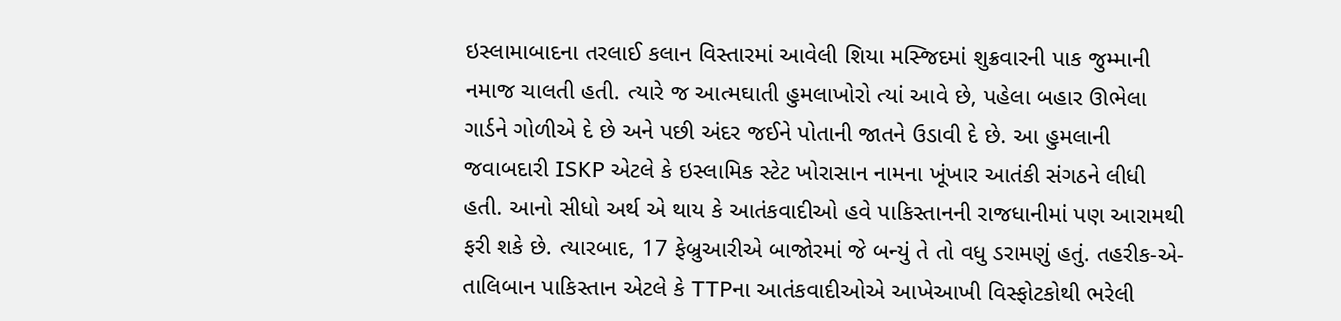ઇસ્લામાબાદના તરલાઈ કલાન વિસ્તારમાં આવેલી શિયા મસ્જિદમાં શુક્રવારની પાક જુમ્માની નમાજ ચાલતી હતી. ત્યારે જ આત્મઘાતી હુમલાખોરો ત્યાં આવે છે, પહેલા બહાર ઊભેલા ગાર્ડને ગોળીએ દે છે અને પછી અંદર જઈને પોતાની જાતને ઉડાવી દે છે. આ હુમલાની જવાબદારી ISKP એટલે કે ઇસ્લામિક સ્ટેટ ખોરાસાન નામના ખૂંખાર આતંકી સંગઠને લીધી હતી. આનો સીધો અર્થ એ થાય કે આતંકવાદીઓ હવે પાકિસ્તાનની રાજધાનીમાં પણ આરામથી ફરી શકે છે. ત્યારબાદ, 17 ફેબ્રુઆરીએ બાજોરમાં જે બન્યું તે તો વધુ ડરામણું હતું. તહરીક-એ-તાલિબાન પાકિસ્તાન એટલે કે TTPના આતંકવાદીઓએ આખેઆખી વિસ્ફોટકોથી ભરેલી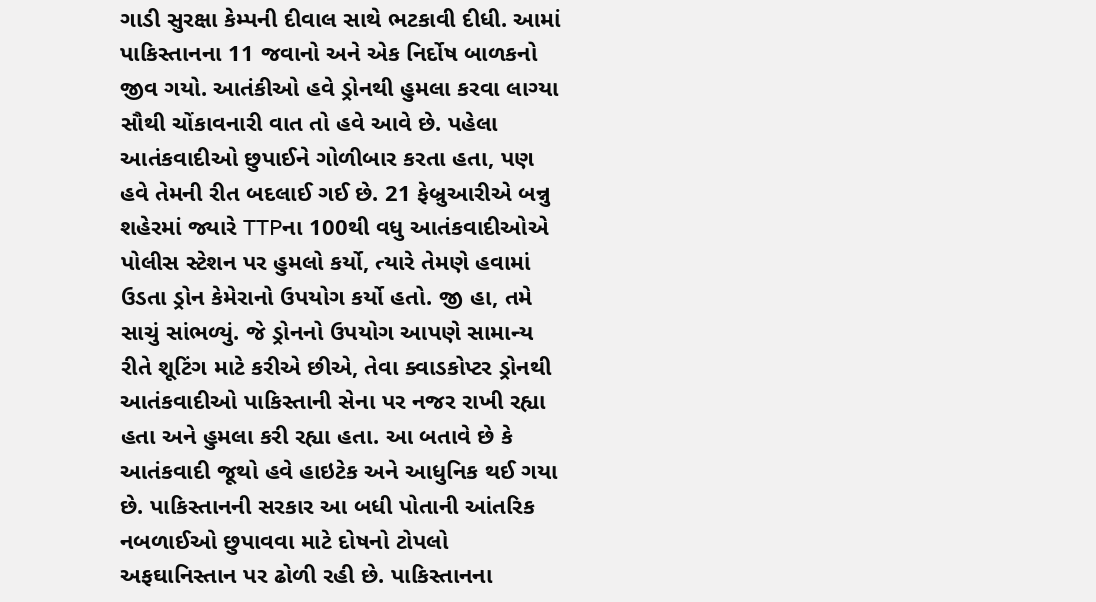ગાડી સુરક્ષા કેમ્પની દીવાલ સાથે ભટકાવી દીધી. આમાં પાકિસ્તાનના 11 જવાનો અને એક નિર્દોષ બાળકનો જીવ ગયો. આતંકીઓ હવે ડ્રોનથી હુમલા કરવા લાગ્યા સૌથી ચોંકાવનારી વાત તો હવે આવે છે. પહેલા આતંકવાદીઓ છુપાઈને ગોળીબાર કરતા હતા, પણ હવે તેમની રીત બદલાઈ ગઈ છે. 21 ફેબ્રુઆરીએ બન્નુ શહેરમાં જ્યારે TTPના 100થી વધુ આતંકવાદીઓએ પોલીસ સ્ટેશન પર હુમલો કર્યો, ત્યારે તેમણે હવામાં ઉડતા ડ્રોન કેમેરાનો ઉપયોગ કર્યો હતો. જી હા, તમે સાચું સાંભળ્યું. જે ડ્રોનનો ઉપયોગ આપણે સામાન્ય રીતે શૂટિંગ માટે કરીએ છીએ, તેવા ક્વાડકોપ્ટર ડ્રોનથી આતંકવાદીઓ પાકિસ્તાની સેના પર નજર રાખી રહ્યા હતા અને હુમલા કરી રહ્યા હતા. આ બતાવે છે કે આતંકવાદી જૂથો હવે હાઇટેક અને આધુનિક થઈ ગયા છે. પાકિસ્તાનની સરકાર આ બધી પોતાની આંતરિક નબળાઈઓ છુપાવવા માટે દોષનો ટોપલો અફઘાનિસ્તાન પર ઢોળી રહી છે. પાકિસ્તાનના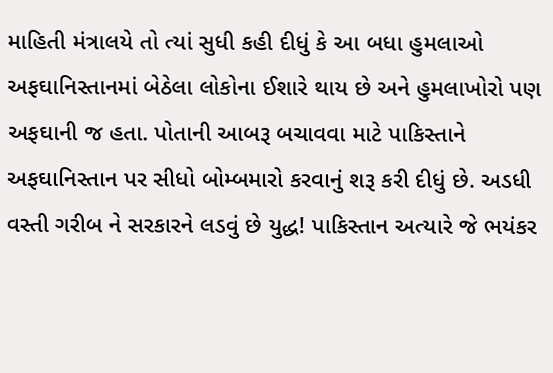માહિતી મંત્રાલયે તો ત્યાં સુધી કહી દીધું કે આ બધા હુમલાઓ અફઘાનિસ્તાનમાં બેઠેલા લોકોના ઈશારે થાય છે અને હુમલાખોરો પણ અફઘાની જ હતા. પોતાની આબરૂ બચાવવા માટે પાકિસ્તાને અફઘાનિસ્તાન પર સીધો બોમ્બમારો કરવાનું શરૂ કરી દીધું છે. અડધી વસ્તી ગરીબ ને સરકારને લડવું છે યુદ્ધ! પાકિસ્તાન અત્યારે જે ભયંકર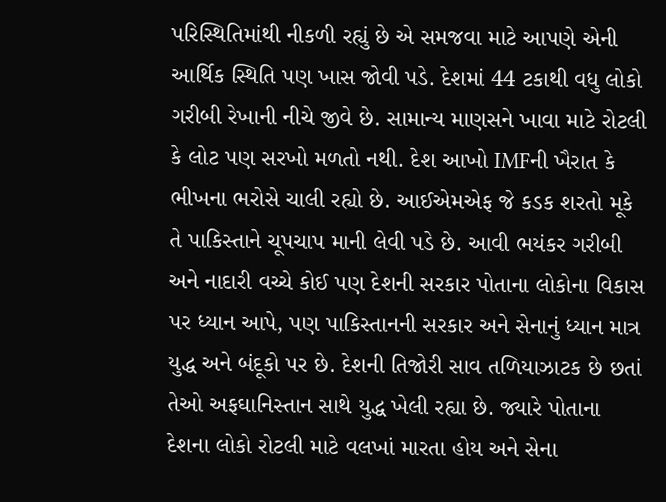પરિસ્થિતિમાંથી નીકળી રહ્યું છે એ સમજવા માટે આપણે એની આર્થિક સ્થિતિ પણ ખાસ જોવી પડે. દેશમાં 44 ટકાથી વધુ લોકો ગરીબી રેખાની નીચે જીવે છે. સામાન્ય માણસને ખાવા માટે રોટલી કે લોટ પણ સરખો મળતો નથી. દેશ આખો IMFની ખૈરાત કે ભીખના ભરોસે ચાલી રહ્યો છે. આઈએમએફ જે કડક શરતો મૂકે તે પાકિસ્તાને ચૂપચાપ માની લેવી પડે છે. આવી ભયંકર ગરીબી અને નાદારી વચ્ચે કોઈ પણ દેશની સરકાર પોતાના લોકોના વિકાસ પર ધ્યાન આપે, પણ પાકિસ્તાનની સરકાર અને સેનાનું ધ્યાન માત્ર યુદ્ધ અને બંદૂકો પર છે. દેશની તિજોરી સાવ તળિયાઝાટક છે છતાં તેઓ અફઘાનિસ્તાન સાથે યુદ્ધ ખેલી રહ્યા છે. જ્યારે પોતાના દેશના લોકો રોટલી માટે વલખાં મારતા હોય અને સેના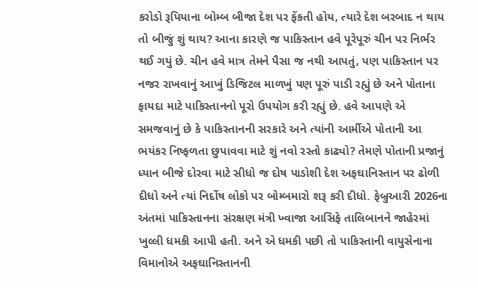કરોડો રૂપિયાના બોમ્બ બીજા દેશ પર ફેંકતી હોય, ત્યારે દેશ બરબાદ ન થાય તો બીજું શું થાય? આના કારણે જ પાકિસ્તાન હવે પૂરેપૂરું ચીન પર નિર્ભર થઈ ગયું છે. ચીન હવે માત્ર તેમને પૈસા જ નથી આપતું, પણ પાકિસ્તાન પર નજર રાખવાનું આખું ડિજિટલ માળખું પણ પૂરું પાડી રહ્યું છે અને પોતાના ફાયદા માટે પાકિસ્તાનનો પૂરો ઉપયોગ કરી રહ્યું છે. હવે આપણે એ સમજવાનું છે કે પાકિસ્તાનની સરકારે અને ત્યાંની આર્મીએ પોતાની આ ભયંકર નિષ્ફળતા છુપાવવા માટે શું નવો રસ્તો કાઢ્યો? તેમણે પોતાની પ્રજાનું ધ્યાન બીજે દોરવા માટે સીધો જ દોષ પાડોશી દેશ અફઘાનિસ્તાન પર ઢોળી દીધો અને ત્યાં નિર્દોષ લોકો પર બોમ્બમારો શરૂ કરી દીધો. ફેબ્રુઆરી 2026ના અંતમાં પાકિસ્તાનના સંરક્ષણ મંત્રી ખ્વાજા આસિફે તાલિબાનને જાહેરમાં ખુલ્લી ધમકી આપી હતી. અને એ ધમકી પછી તો પાકિસ્તાની વાયુસેનાના વિમાનોએ અફઘાનિસ્તાનની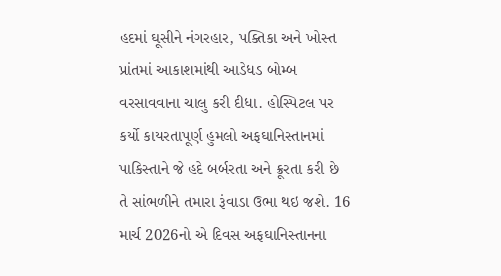હદમાં ઘૂસીને નંગરહાર, પક્તિકા અને ખોસ્ત પ્રાંતમાં આકાશમાંથી આડેધડ બોમ્બ વરસાવવાના ચાલુ કરી દીધા. હોસ્પિટલ પર કર્યો કાયરતાપૂર્ણ હુમલો અફઘાનિસ્તાનમાં પાકિસ્તાને જે હદે બર્બરતા અને ક્રૂરતા કરી છે તે સાંભળીને તમારા રૂંવાડા ઉભા થઇ જશે. 16 માર્ચ 2026નો એ દિવસ અફઘાનિસ્તાનના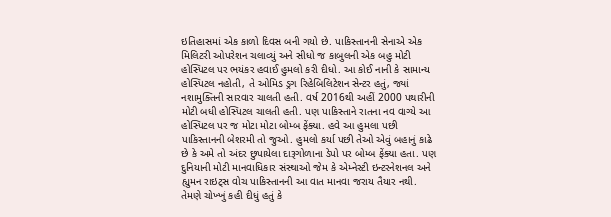ઇતિહાસમાં એક કાળો દિવસ બની ગયો છે. પાકિસ્તાનની સેનાએ એક મિલિટરી ઓપરેશન ચલાવ્યું અને સીધો જ કાબુલની એક બહુ મોટી હોસ્પિટલ પર ભયંકર હવાઈ હુમલો કરી દીધો. આ કોઈ નાની કે સામાન્ય હોસ્પિટલ નહોતી, તે ઓમિડ ડ્રગ રિહેબિલિટેશન સેન્ટર હતું, જ્યાં નશામુક્તિની સારવાર ચાલતી હતી. વર્ષ 2016થી અહીં 2000 પથારીની મોટી બધી હોસ્પિટલ ચાલતી હતી. પણ પાકિસ્તાને રાતના નવ વાગ્યે આ હોસ્પિટલ પર જ મોટા મોટા બોમ્બ ફેંક્યા. હવે આ હુમલા પછી પાકિસ્તાનની બેશરમી તો જુઓ. હુમલો કર્યા પછી તેઓ એવું બહાનું કાઢે છે કે અમે તો અંદર છુપાયેલા દારૂગોળાના ડેપો પર બોમ્બ ફેંક્યા હતા. પણ દુનિયાની મોટી માનવાધિકાર સંસ્થાઓ જેમ કે એમ્નેસ્ટી ઇન્ટરનેશનલ અને હ્યુમન રાઇટ્સ વોચ પાકિસ્તાનની આ વાત માનવા જરાય તૈયાર નથી. તેમણે ચોખ્ખું કહી દીધું હતું કે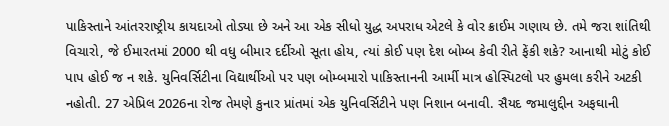પાકિસ્તાને આંતરરાષ્ટ્રીય કાયદાઓ તોડ્યા છે અને આ એક સીધો યુદ્ધ અપરાધ એટલે કે વોર ક્રાઈમ ગણાય છે. તમે જરા શાંતિથી વિચારો, જે ઈમારતમાં 2000 થી વધુ બીમાર દર્દીઓ સૂતા હોય, ત્યાં કોઈ પણ દેશ બોમ્બ કેવી રીતે ફેંકી શકે? આનાથી મોટું કોઈ પાપ હોઈ જ ન શકે. યુનિવર્સિટીના વિદ્યાર્થીઓ પર પણ બોમ્બમારો પાકિસ્તાનની આર્મી માત્ર હોસ્પિટલો પર હુમલા કરીને અટકી નહોતી. 27 એપ્રિલ 2026ના રોજ તેમણે કુનાર પ્રાંતમાં એક યુનિવર્સિટીને પણ નિશાન બનાવી. સૈયદ જમાલુદ્દીન અફઘાની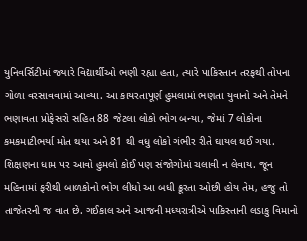યુનિવર્સિટીમાં જ્યારે વિદ્યાર્થીઓ ભણી રહ્યા હતા, ત્યારે પાકિસ્તાન તરફથી તોપના ગોળા વરસાવવામાં આવ્યા. આ કાયરતાપૂર્ણ હુમલામાં ભણતા યુવાનો અને તેમને ભણાવતા પ્રોફેસરો સહિત 88 જેટલા લોકો ભોગ બન્યા, જેમાં 7 લોકોના કમકમાટીભર્યા મોત થયા અને 81 થી વધુ લોકો ગંભીર રીતે ઘાયલ થઈ ગયા. શિક્ષણના ધામ પર આવો હુમલો કોઈ પણ સંજોગોમાં ચલાવી ન લેવાય. જૂન મહિનામાં ફરીથી બાળકોનો ભોગ લીધો આ બધી ક્રૂરતા ઓછી હોય તેમ, હજુ તો તાજેતરની જ વાત છે. ગઈકાલ અને આજની મધ્યરાત્રીએ પાકિસ્તાની લડાકુ વિમાનો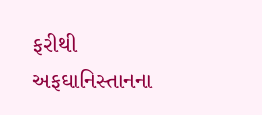ફરીથી અફઘાનિસ્તાનના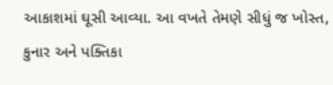આકાશમાં ઘૂસી આવ્યા. આ વખતે તેમણે સીધું જ ખોસ્ત, કુનાર અને પક્તિકા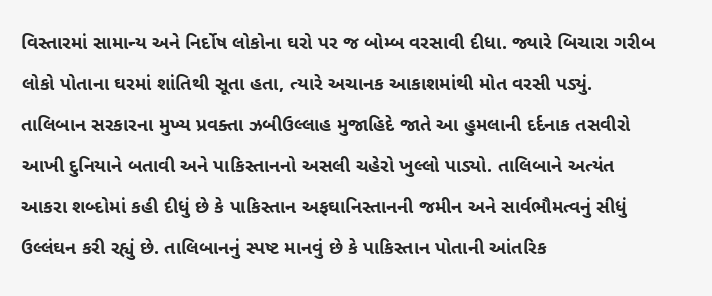વિસ્તારમાં સામાન્ય અને નિર્દોષ લોકોના ઘરો પર જ બોમ્બ વરસાવી દીધા. જ્યારે બિચારા ગરીબ લોકો પોતાના ઘરમાં શાંતિથી સૂતા હતા, ત્યારે અચાનક આકાશમાંથી મોત વરસી પડ્યું. તાલિબાન સરકારના મુખ્ય પ્રવક્તા ઝબીઉલ્લાહ મુજાહિદે જાતે આ હુમલાની દર્દનાક તસવીરો આખી દુનિયાને બતાવી અને પાકિસ્તાનનો અસલી ચહેરો ખુલ્લો પાડ્યો. તાલિબાને અત્યંત આકરા શબ્દોમાં કહી દીધું છે કે પાકિસ્તાન અફઘાનિસ્તાનની જમીન અને સાર્વભૌમત્વનું સીધું ઉલ્લંઘન કરી રહ્યું છે. તાલિબાનનું સ્પષ્ટ માનવું છે કે પાકિસ્તાન પોતાની આંતરિક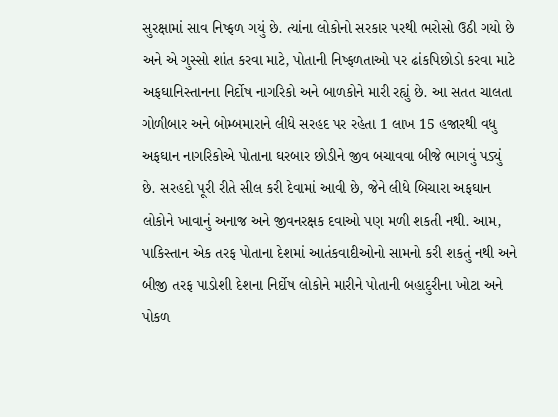સુરક્ષામાં સાવ નિષ્ફળ ગયું છે. ત્યાંના લોકોનો સરકાર પરથી ભરોસો ઉઠી ગયો છે અને એ ગુસ્સો શાંત કરવા માટે, પોતાની નિષ્ફળતાઓ પર ઢાંકપિછોડો કરવા માટે અફઘાનિસ્તાનના નિર્દોષ નાગરિકો અને બાળકોને મારી રહ્યું છે. આ સતત ચાલતા ગોળીબાર અને બોમ્બમારાને લીધે સરહદ પર રહેતા 1 લાખ 15 હજારથી વધુ અફઘાન નાગરિકોએ પોતાના ઘરબાર છોડીને જીવ બચાવવા બીજે ભાગવું પડ્યું છે. સરહદો પૂરી રીતે સીલ કરી દેવામાં આવી છે, જેને લીધે બિચારા અફઘાન લોકોને ખાવાનું અનાજ અને જીવનરક્ષક દવાઓ પણ મળી શકતી નથી. આમ, પાકિસ્તાન એક તરફ પોતાના દેશમાં આતંકવાદીઓનો સામનો કરી શકતું નથી અને બીજી તરફ પાડોશી દેશના નિર્દોષ લોકોને મારીને પોતાની બહાદુરીના ખોટા અને પોકળ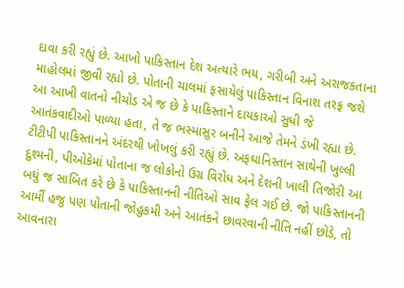દાવા કરી રહ્યું છે. આખો પાકિસ્તાન દેશ અત્યારે ભય, ગરીબી અને અરાજકતાના માહોલમાં જીવી રહ્યો છે. પોતાની ચાલમાં ફસાયેલું પાકિસ્તાન વિનાશ તરફ જશે આ આખી વાતનો નીચોડ એ જ છે કે પાકિસ્તાને દાયકાઓ સુધી જે આતંકવાદીઓ પાળ્યા હતા, તે જ ભસ્માસુર બનીને આજે તેમને ડંખી રહ્યા છે. ટીટીપી પાકિસ્તાનને અંદરથી ખોખલું કરી રહ્યું છે. અફઘાનિસ્તાન સાથેની ખુલ્લી દુશ્મની, પીઓકેમાં પોતાના જ લોકોનો ઉગ્ર વિરોધ અને દેશની ખાલી તિજોરી આ બધું જ સાબિત કરે છે કે પાકિસ્તાનની નીતિઓ સાવ ફેલ ગઈ છે. જો પાકિસ્તાનની આર્મી હજુ પણ પોતાની જોહુકમી અને આતંકને છાવરવાની નીતિ નહીં છોડે, તો આવનારા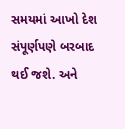સમયમાં આખો દેશ સંપૂર્ણપણે બરબાદ થઈ જશે. અને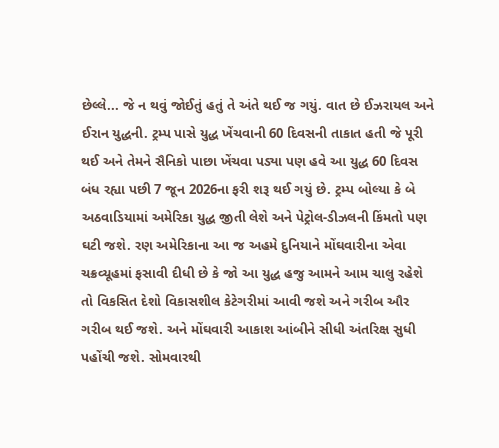છેલ્લે... જે ન થવું જોઈતું હતું તે અંતે થઈ જ ગયું. વાત છે ઈઝરાયલ અને ઈરાન યુદ્ધની. ટ્રમ્પ પાસે યુદ્ધ ખેંચવાની 60 દિવસની તાકાત હતી જે પૂરી થઈ અને તેમને સૈનિકો પાછા ખેંચવા પડ્યા પણ હવે આ યુદ્ધ 60 દિવસ બંધ રહ્યા પછી 7 જૂન 2026ના ફરી શરૂ થઈ ગયું છે. ટ્રમ્પ બોલ્યા કે બે અઠવાડિયામાં અમેરિકા યુદ્ધ જીતી લેશે અને પેટ્રોલ-ડીઝલની કિંમતો પણ ઘટી જશે. રણ અમેરિકાના આ જ અહમે દુનિયાને મોંઘવારીના એવા ચક્રવ્યૂહમાં ફસાવી દીધી છે કે જો આ યુદ્ધ હજુ આમને આમ ચાલુ રહેશે તો વિકસિત દેશો વિકાસશીલ કેટેગરીમાં આવી જશે અને ગરીબ ઔર ગરીબ થઈ જશે. અને મોંઘવારી આકાશ આંબીને સીધી અંતરિક્ષ સુધી પહોંચી જશે. સોમવારથી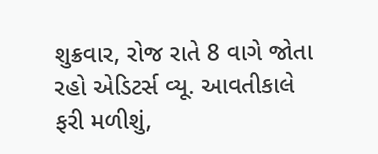શુક્રવાર, રોજ રાતે 8 વાગે જોતા રહો એડિટર્સ વ્યૂ. આવતીકાલે ફરી મળીશું,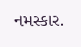નમસ્કાર.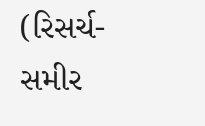(રિસર્ચ- સમીર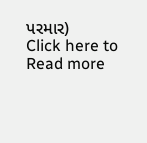પરમાર)
Click here to Read more